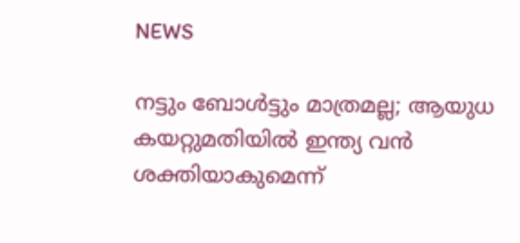NEWS

നട്ടും ബോൾട്ടും മാത്രമല്ല; ആയുധ കയറ്റുമതിയിൽ ഇന്ത്യ വൻ ശക്തിയാകുമെന്ന്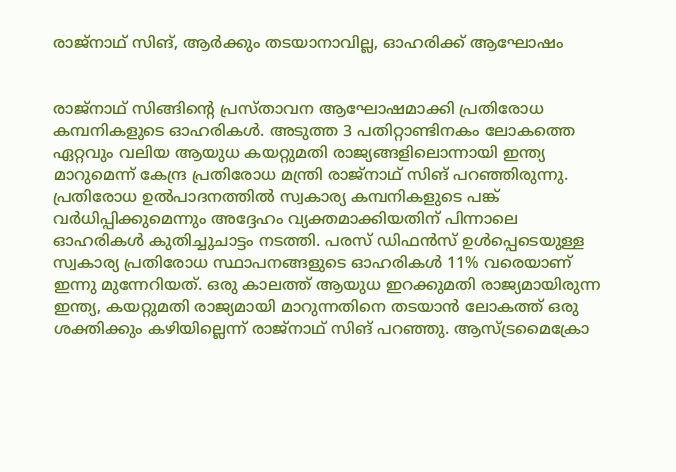രാജ്നാഥ് സിങ്, ആർക്കും തടയാനാവില്ല, ഓഹരിക്ക് ആഘോഷം


രാജ്നാഥ് സിങ്ങിന്റെ പ്രസ്താവന ആഘോഷമാക്കി പ്രതിരോധ കമ്പനികളുടെ ഓഹരികൾ. അടുത്ത 3 പതിറ്റാണ്ടിനകം ലോകത്തെ ഏറ്റവും വലിയ ആയുധ കയറ്റുമതി രാജ്യങ്ങളിലൊന്നായി ഇന്ത്യ മാറുമെന്ന് കേന്ദ്ര പ്രതിരോധ മന്ത്രി രാജ്നാഥ് സിങ് പറഞ്ഞിരുന്നു. പ്രതിരോധ ഉൽപാദനത്തിൽ സ്വകാര്യ കമ്പനികളുടെ പങ്ക് വർധിപ്പിക്കുമെന്നും അദ്ദേഹം വ്യക്തമാക്കിയതിന് പിന്നാലെ ഓഹരികൾ കുതിച്ചുചാട്ടം നടത്തി. പരസ് ഡിഫൻസ് ഉൾപ്പെടെയുള്ള സ്വകാര്യ പ്രതിരോധ സ്ഥാപനങ്ങളുടെ ഓഹരികൾ 11% വരെയാണ് ഇന്നു മുന്നേറിയത്. ഒരു കാലത്ത് ആയുധ ഇറക്കുമതി രാജ്യമായിരുന്ന ഇന്ത്യ, കയറ്റുമതി രാജ്യമായി മാറുന്നതിനെ തടയാൻ ലോകത്ത് ഒരു ശക്തിക്കും കഴിയില്ലെന്ന് രാജ്നാഥ് സിങ് പറഞ്ഞു. ആസ്ട്രമൈക്രോ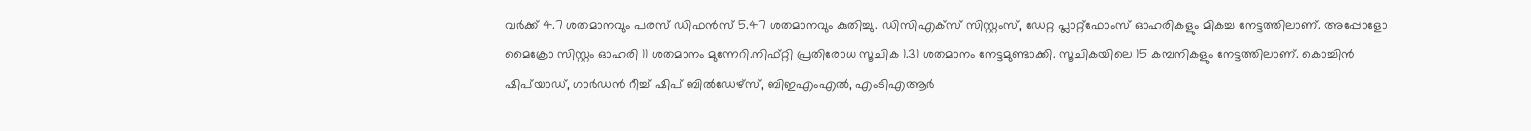വർക്ക് 4.7 ശതമാനവും പരസ് ഡിഫൻസ് 5.47 ശതമാനവും കുതിച്ചു. ഡിസിഎക്സ് സിസ്റ്റംസ്, ഡേറ്റ പ്ലാറ്റ്ഫോംസ് ഓഹരികളും മികച്ച നേട്ടത്തിലാണ്. അപ്പോളോ മൈക്രോ സിസ്റ്റം ഓഹരി 11 ശതമാനം മുന്നേറി.നിഫ്റ്റി പ്രതിരോധ സൂചിക 1.31 ശതമാനം നേട്ടമുണ്ടാക്കി. സൂചികയിലെ 15 കമ്പനികളും നേട്ടത്തിലാണ്. കൊച്ചിൻ ഷി‍പ്‍യാഡ്, ഗാർഡൻ റീച്ച് ഷിപ് ബിൽഡേഴ്സ്, ബിഇഎംഎൽ, എംടിഎആർ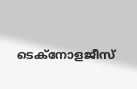ടെക്നോളജീസ്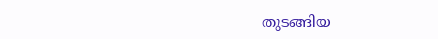തുടങ്ങിയ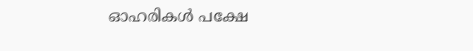ഓഹരികൾ പക്ഷേ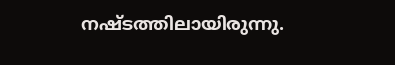നഷ്ടത്തിലായിരുന്നു.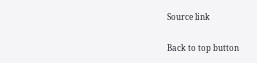Source link

Back to top button